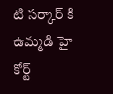టి సర్కార్ కి ఉమ్మడి హై కోర్ట్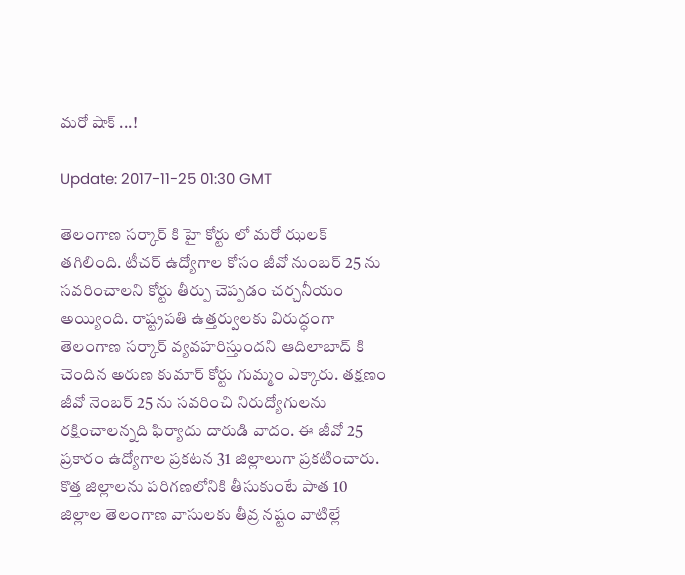మరో షాక్ ...!

Update: 2017-11-25 01:30 GMT

తెలంగాణ సర్కార్ కి హై కోర్టు లో మరో ఝలక్ తగిలింది. టీచర్ ఉద్యోగాల కోసం జీవో నుంబర్ 25 ను సవరించాలని కోర్టు తీర్పు చెప్పడం చర్చనీయం అయ్యింది. రాష్ట్రపతి ఉత్తర్వులకు విరుద్ధంగా తెలంగాణ సర్కార్ వ్యవహరిస్తుందని ఆదిలాబాద్ కి చెందిన అరుణ కుమార్ కోర్టు గుమ్మం ఎక్కారు. తక్షణం జీవో నెంబర్ 25 ను సవరించి నిరుద్యోగులను రక్షించాలన్నది ఫిర్యాదు దారుడి వాదం. ఈ జీవో 25 ప్రకారం ఉద్యోగాల ప్రకటన 31 జిల్లాలుగా ప్రకటించారు. కొత్త జిల్లాలను పరిగణలోనికి తీసుకుంటే పాత 10 జిల్లాల తెలంగాణ వాసులకు తీవ్ర నష్టం వాటిల్లే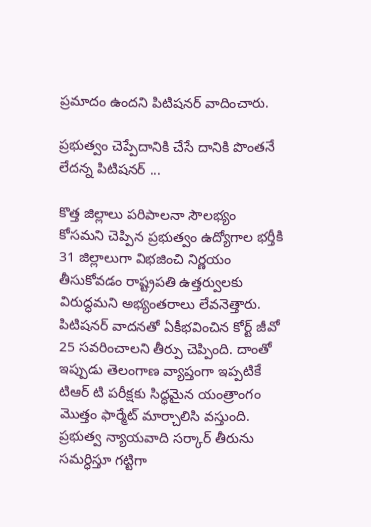ప్రమాదం ఉందని పిటిషనర్ వాదించారు.

ప్రభుత్వం చెప్పేదానికి చేసే దానికి పొంతనే లేదన్న పిటిషనర్ ...

కొత్త జిల్లాలు పరిపాలనా సౌలభ్యం కోసమని చెప్పిన ప్రభుత్వం ఉద్యోగాల భర్తీకి 31 జిల్లాలుగా విభజించి నిర్ణయం తీసుకోవడం రాష్ట్రపతి ఉత్తర్వులకు విరుద్ధమని అభ్యంతరాలు లేవనెత్తారు. పిటిషనర్ వాదనతో ఏకీభవించిన కోర్ట్ జీవో 25 సవరించాలని తీర్పు చెప్పింది. దాంతో ఇప్పుడు తెలంగాణ వ్యాప్తంగా ఇప్పటికే టిఆర్ టి పరీక్షకు సిద్ధమైన యంత్రాంగం మొత్తం ఫార్మేట్ మార్చాలిసి వస్తుంది. ప్రభుత్వ న్యాయవాది సర్కార్ తీరును సమర్ధిస్తూ గట్టిగా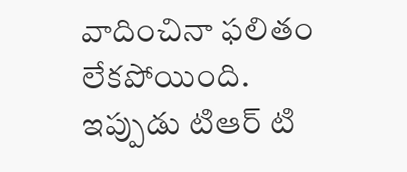వాదించినా ఫలితం లేకపోయింది. ఇప్పుడు టిఆర్ టి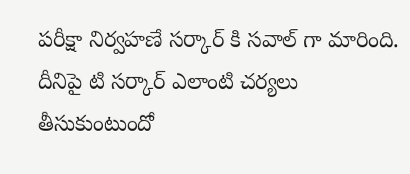పరీక్షా నిర్వహణే సర్కార్ కి సవాల్ గా మారింది. దీనిపై టి సర్కార్ ఎలాంటి చర్యలు తీసుకుంటుందో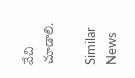వేచి చూడాలి.

Similar News